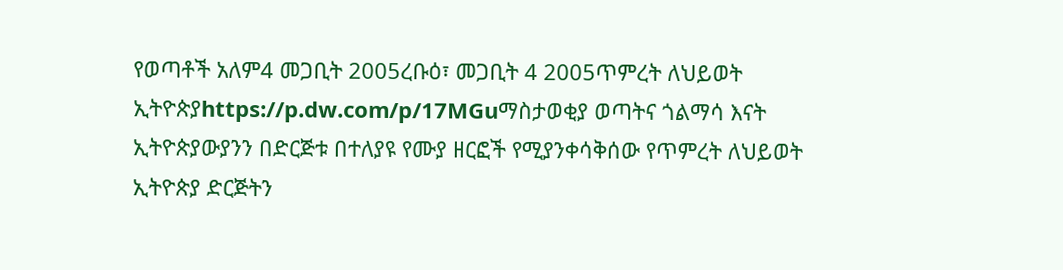የወጣቶች አለም4 መጋቢት 2005ረቡዕ፣ መጋቢት 4 2005ጥምረት ለህይወት ኢትዮጵያhttps://p.dw.com/p/17MGuማስታወቂያ ወጣትና ጎልማሳ እናት ኢትዮጵያውያንን በድርጅቱ በተለያዩ የሙያ ዘርፎች የሚያንቀሳቅሰው የጥምረት ለህይወት ኢትዮጵያ ድርጅትን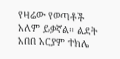የዛሬው የወጣቶች አለም ይቃኛል። ልደት አበበ አርያም ተክሌ